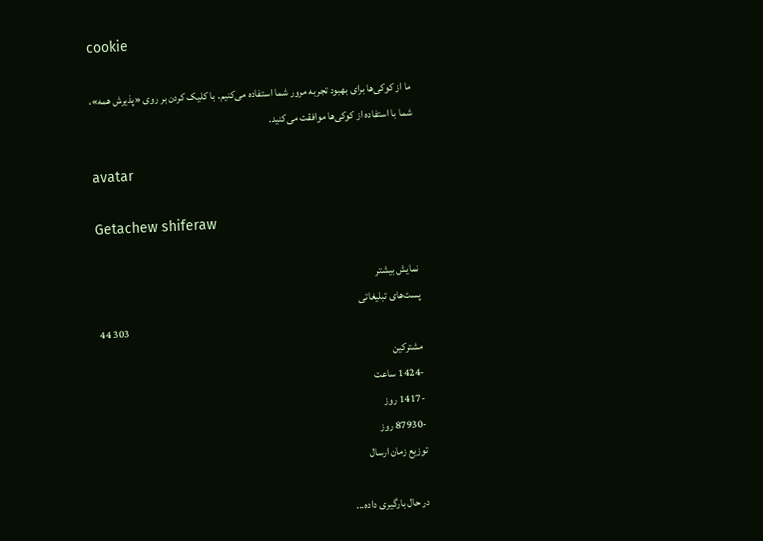cookie

ما از کوکی‌ها برای بهبود تجربه مرور شما استفاده می‌کنیم. با کلیک کردن بر روی «پذیرش همه»، شما با استفاده از کوکی‌ها موافقت می‌کنید.

avatar

Getachew shiferaw

نمایش بیشتر
پست‌های تبلیغاتی
44 303
مشترکین
-1424 ساعت
-1417 روز
-87930 روز
توزیع زمان ارسال

در حال بارگیری داده...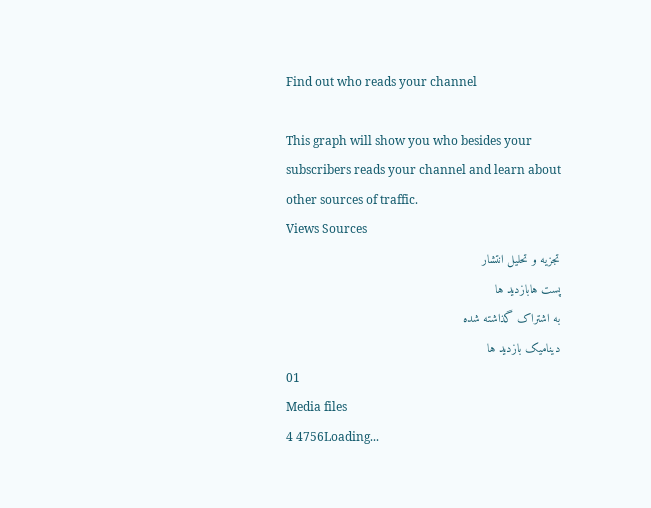Find out who reads your channel

This graph will show you who besides your subscribers reads your channel and learn about other sources of traffic.
Views Sources
تجزیه و تحلیل انتشار
پست هابازدید ها
به اشتراک گذاشته شده
ديناميک بازديد ها
01
Media files
4 4756Loading...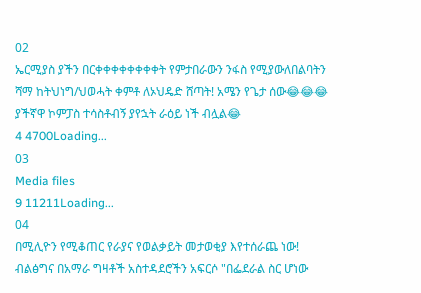02
ኤርሚያስ ያችን በርቀቀቀቀቀቀቀቀት የምታበራውን ንፋስ የሚያውለበልባትን ሻማ ከትህነግ/ህወሓት ቀምቶ ለኦህዴድ ሸጣት! አሜን የጌታ ሰው😂😂😂 ያችኛዋ ኮምፓስ ተሳስቶብኝ ያየኋት ራዕይ ነች ብሏል😂
4 4700Loading...
03
Media files
9 11211Loading...
04
በሚሊዮን የሚቆጠር የራያና የወልቃይት መታወቂያ እየተሰራጨ ነው! ብልፅግና በአማራ ግዛቶች አስተዳደሮችን አፍርሶ "በፌደራል ስር ሆነው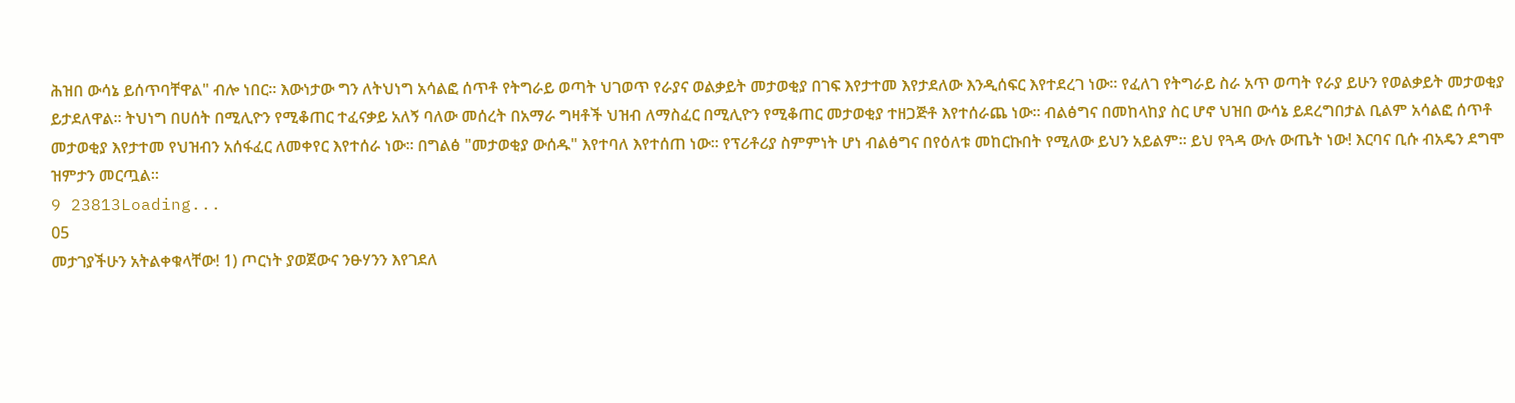ሕዝበ ውሳኔ ይሰጥባቸዋል" ብሎ ነበር። እውነታው ግን ለትህነግ አሳልፎ ሰጥቶ የትግራይ ወጣት ህገወጥ የራያና ወልቃይት መታወቂያ በገፍ እየታተመ እየታደለው እንዲሰፍር እየተደረገ ነው። የፈለገ የትግራይ ስራ አጥ ወጣት የራያ ይሁን የወልቃይት መታወቂያ ይታደለዋል። ትህነግ በሀሰት በሚሊዮን የሚቆጠር ተፈናቃይ አለኝ ባለው መሰረት በአማራ ግዛቶች ህዝብ ለማስፈር በሚሊዮን የሚቆጠር መታወቂያ ተዘጋጅቶ እየተሰራጨ ነው። ብልፅግና በመከላከያ ስር ሆኖ ህዝበ ውሳኔ ይደረግበታል ቢልም አሳልፎ ሰጥቶ መታወቂያ እየታተመ የህዝብን አሰፋፈር ለመቀየር እየተሰራ ነው። በግልፅ "መታወቂያ ውሰዱ" እየተባለ እየተሰጠ ነው። የፕሪቶሪያ ስምምነት ሆነ ብልፅግና በየዕለቱ መከርኩበት የሚለው ይህን አይልም። ይህ የጓዳ ውሉ ውጤት ነው! እርባና ቢሱ ብአዴን ደግሞ ዝምታን መርጧል።
9 23813Loading...
05
መታገያችሁን አትልቀቁላቸው! 1) ጦርነት ያወጀውና ንፁሃንን እየገደለ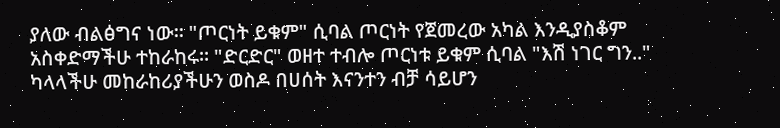ያለው ብልፅግና ነው። "ጦርነት ይቁም" ሲባል ጦርነት የጀመረው አካል እንዲያስቆም አስቀድማችሁ ተከራከሩ። "ድርድር" ወዘተ ተብሎ ጦርነቱ ይቁም ሲባል "እሽ ነገር ግን.." ካላላችሁ መከራከሪያችሁን ወስዶ በሀሰት እናንተን ብቻ ሳይሆን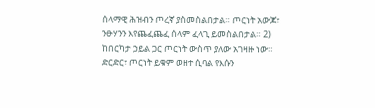ሰላማዊ ሕዝብን ጦረኛ ያስመስልበታል። ጦርነት አውጆ፣ ንፁሃንን እየጨፈጨፈ ሰላም ፈላጊ ይመስልበታል። 2) ከበርካታ ኃይል ጋር ጦርነት ውስጥ ያለው አገዛዙ ነው። ድርድር፣ ጦርነት ይቁም ወዘተ ሲባል የእሱን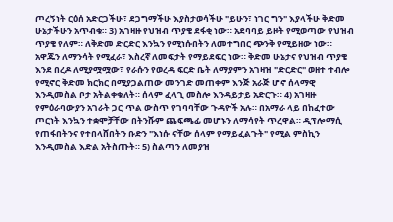ጦረኝነት ርዕሰ አድርጋችሁ፣ ደጋግማችሁ እያስታወሳችሁ "ይሁን፣ ነገር ግን" እያላችሁ ቅድመ ሁኔታችሁን አጥብቁ። 3) አገዛዙ የህዝብ ጥያቄ ደፋቂ ነው። አደባባይ ይዞት የሚወጣው የህዝብ ጥያቄ የለም። ለቅድመ ድርድር እንኳን የሚነሱበትን ለመተግበር ጭንቅ የሚይዘው ነው። አዋጁን ለማንሳት የሚፈራ፣ እስረኛ ለመፍታት የማይደፍር ነው። ቅድመ ሁኔታና የህዝብ ጥያቄ እንደ በረዶ ለሚያሟሟው፣ የራሱን የወረዳ ፍርድ ቤት ለማያምን አገዛዝ "ድርድር" ወዘተ ተብሎ የሚኖር ቅድመ ክርክር በሚያጋልጠው መንገድ መጠቀም እንጅ አራጅ ሆኖ ሰላማዊ እንዲመስል ቦታ አትልቀቁለት። ሰላም ፈላጊ መስሎ እንዳይታይ አድርጉ። 4) አገዛዙ የምዕራባውያን አገራት ጋር ጥል ውስጥ የገባባቸው ጉዳዮች አሉ። በአማራ ላይ በከፈተው ጦርነት እንኳን ተቋሞቻቸው በትንሹም ጨፍጫፊ መሆኑን ለማሳየት ጥረዋል። ዲፕሎማሲ የጠፋበትንና የተበላሸበትን ቡድን "እነሱ ናቸው ሰላም የማይፈልጉት" የሚል ምስኪን እንዲመስል እድል አትስጡት። 5) ስልጣን ለመያዝ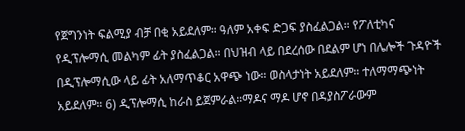የጀግንነት ፍልሚያ ብቻ በቂ አይደለም። ዓለም አቀፍ ድጋፍ ያስፈልጋል። የፖለቲካና የዲፕሎማሲ መልካም ፊት ያስፈልጋል። በህዝብ ላይ በደረሰው በደልም ሆነ በሌሎች ጉዳዮች በዲፕሎማሲው ላይ ፊት አለማጥቆር አዋጭ ነው። ወስላታነት አይደለም። ተለማማጭነት አይደለም። 6) ዲፕሎማሲ ከራስ ይጀምራል።ማዶና ማዶ ሆኖ በዳያስፖራውም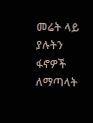መሬት ላይ ያሉትን ፋኖዎች ለማጣላት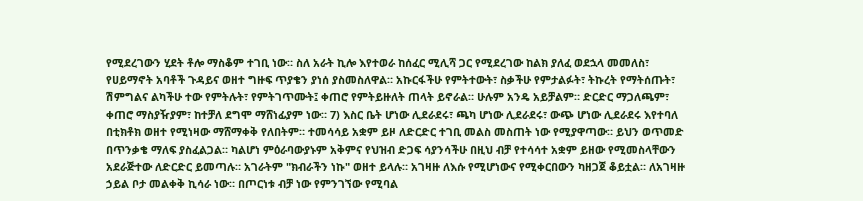የሚደረገውን ሂደት ቶሎ ማስቆም ተገቢ ነው። ስለ አራት ኪሎ እየተወራ ከሰፈር ሚሊሻ ጋር የሚደረገው ከልክ ያለፈ ወደኋላ መመለስ፣ የሀይማኖት አባቶች ጉዳይና ወዘተ ግዙፍ ጥያቄን ያነሰ ያስመስለዋል። አኩርፋችሁ የምትተውት፣ ስቃችሁ የምታልፉት፣ ትኩረት የማትሰጡት፣ ሽምግልና ልካችሁ ተው የምትሉት፣ የምትገጥሙት፤ ቀጠሮ የምትይዙለት ጠላት ይኖራል። ሁሉም አንዴ አይቻልም። ድርድር ማጋለጫም፣ ቀጠሮ ማስያዥያም፣ ከተቻለ ደግሞ ማሸነፊያም ነው። 7) እስር ቤት ሆነው ሊደራደሩ፣ ጫካ ሆነው ሊደራደሩ፣ ውጭ ሆነው ሊደራደሩ እየተባለ በቲክቶክ ወዘተ የሚነዛው ማሸማቀቅ የለበትም። ተመሳሳይ አቋም ይዞ ለድርድር ተገቢ መልስ መስጠት ነው የሚያዋጣው። ይህን ወጥመድ በጥንቃቄ ማለፍ ያስፈልጋል። ካልሆነ ምዕራባውያኑም አቅምና የህዝብ ድጋፍ ሳያንሳችሁ በዚህ ብቻ የተሳሳተ አቋም ይዘው የሚመስላቸውን አደራጅተው ለድርድር ይመጣሉ። አገራትም "ክብራችን ነኩ" ወዘተ ይላሉ። አገዛዙ ለእሱ የሚሆነውና የሚቀርበውን ካዘጋጀ ቆይቷል። ለአገዛዙ ኃይል ቦታ መልቀቅ ኪሳራ ነው። በጦርነቱ ብቻ ነው የምንገኘው የሚባል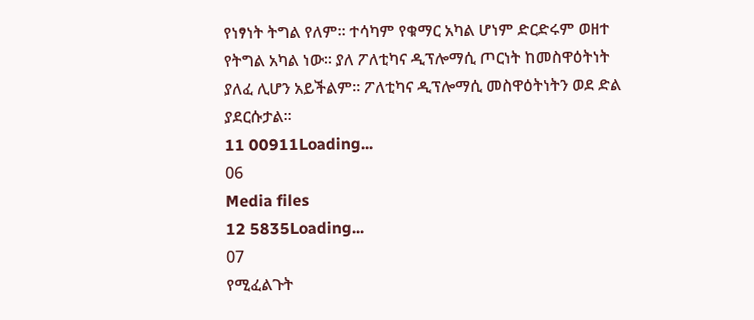የነፃነት ትግል የለም። ተሳካም የቁማር አካል ሆነም ድርድሩም ወዘተ የትግል አካል ነው። ያለ ፖለቲካና ዲፕሎማሲ ጦርነት ከመስዋዕትነት ያለፈ ሊሆን አይችልም። ፖለቲካና ዲፕሎማሲ መስዋዕትነትን ወደ ድል ያደርሱታል።
11 00911Loading...
06
Media files
12 5835Loading...
07
የሚፈልጉት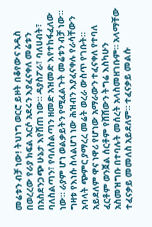መሬቱን ብቻ ነው! ትህነግ ወርሮ ይዞት በቆየውና አዲስ በወረረው የራያ ክፍል አርሶ አደሩን እያፈናቀለ መሬቱን በአስደንጋጭ ሁኔታ እየሸጠ ነው። ዳያስፖራ፣ ባለሀብት፣ ባለስልጣን፣ የባለስልጣን ዘመድ አዝመድ እየተከፋፈለው ነው። ራያም ሆነ ወልቃይትን የሚፈልጉት መሬቱን ብቻ ነው። ግዛቱ የእነሱ ስላልሆነ ነው ሕዝብን እያፈናቀሉ የራሳቸውን አባላት ጭምር ያማረረ መሬት ወረራ ውስጥ የገቡት። አይደለም ዋና ነዋሪ የሆነው አማራውን ተፈናቀለ የተባለ ፈርቶም ወንጀል ሰርቶም የሸሸውን ትግሬ እስካሁን አስመዝግቡ በተባሉት መሰረት አላስመዘገቡም። አላማቸው ተፈናቃይ መመለስ አይደለም። ተፈናቃይ መልሱ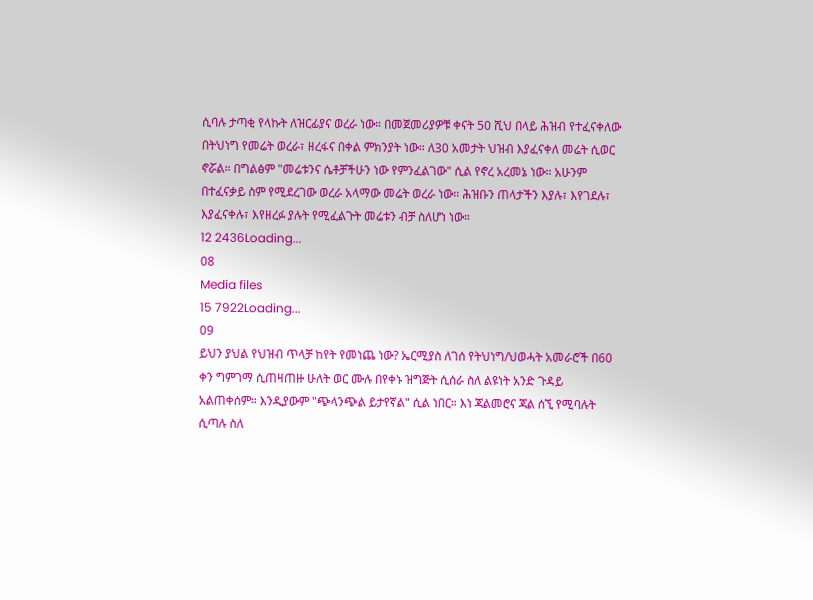ሲባሉ ታጣቂ የላኩት ለዝርፊያና ወረራ ነው። በመጀመሪያዎቹ ቀናት 50 ሺህ በላይ ሕዝብ የተፈናቀለው በትህነግ የመሬት ወረራ፣ ዘረፋና በቀል ምክንያት ነው። ለ30 አመታት ህዝብ እያፈናቀለ መሬት ሲወር ኖሯል። በግልፅም "መሬቱንና ሴቶቻችሁን ነው የምንፈልገው" ሲል የኖረ አረመኔ ነው። አሁንም በተፈናቃይ ስም የሚደረገው ወረራ አላማው መሬት ወረራ ነው። ሕዝቡን ጠላታችን እያሉ፣ እየገደሉ፣ እያፈናቀሉ፣ እየዘረፉ ያሉት የሚፈልጉት መሬቱን ብቻ ስለሆነ ነው።
12 2436Loading...
08
Media files
15 7922Loading...
09
ይህን ያህል የህዝብ ጥላቻ ከየት የመነጨ ነው? ኤርሚያስ ለገሰ የትህነግ/ህወሓት አመራሮች በ60 ቀን ግምገማ ሲጠዛጠዙ ሁለት ወር ሙሉ በየቀኑ ዝግጅት ሲሰራ ስለ ልዩነት አንድ ጉዳይ አልጠቀሰም። እንዲያውም "ጭላንጭል ይታየኛል" ሲል ነበር። እነ ጃልመሮና ጃል ሰኚ የሚባሉት ሲጣሉ ስለ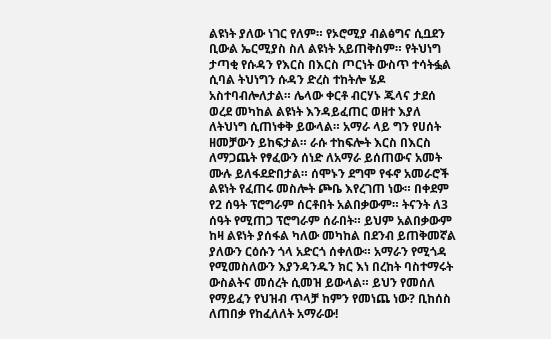ልዩነት ያለው ነገር የለም። የኦሮሚያ ብልፅግና ሲቧደን ቢውል ኤርሚያስ ስለ ልዩነት አይጠቅስም። የትህነግ ታጣቂ የሱዳን የእርስ በእርስ ጦርነት ውስጥ ተሳትፏል ሲባል ትህነግን ሱዳን ድረስ ተከትሎ ሄዶ አስተባብሎለታል። ሌላው ቀርቶ ብርሃኑ ጁላና ታደሰ ወረደ መካከል ልዩነት እንዳይፈጠር ወዘተ እያለ ለትህነግ ሲጠነቀቅ ይውላል። አማራ ላይ ግን የሀሰት ዘመቻውን ይከፍታል። ራሱ ተከፍሎት እርስ በእርስ ለማጋጨት የፃፈውን ሰነድ ለአማራ ይሰጠውና አመት ሙሉ ይለፋደድበታል። ሰሞኑን ደግሞ የፋኖ አመራሮች ልዩነት የፈጠሩ መስሎት ጮቤ እየረገጠ ነው። በቀደም የ2 ሰዓት ፕሮግራም ሰርቶበት አልበቃውም። ትናንት ለ3 ሰዓት የሚጠጋ ፕሮግራም ሰራበት። ይህም አልበቃውም ከዛ ልዩነት ያሰፋል ካለው መካከል በደንብ ይጠቅመኛል ያለውን ርዕሱን ጎላ አድርጎ ሰቀለው። አማራን የሚጎዳ የሚመስለውን እያንዳንዱን ክር እነ በረከት ባስተማሩት ውስልትና መሰረት ሲመዝ ይውላል። ይህን የመሰለ የማይፈን የህዝብ ጥላቻ ከምን የመነጨ ነው? ቢከሰስ ለጠበቃ የከፈለለት አማራው!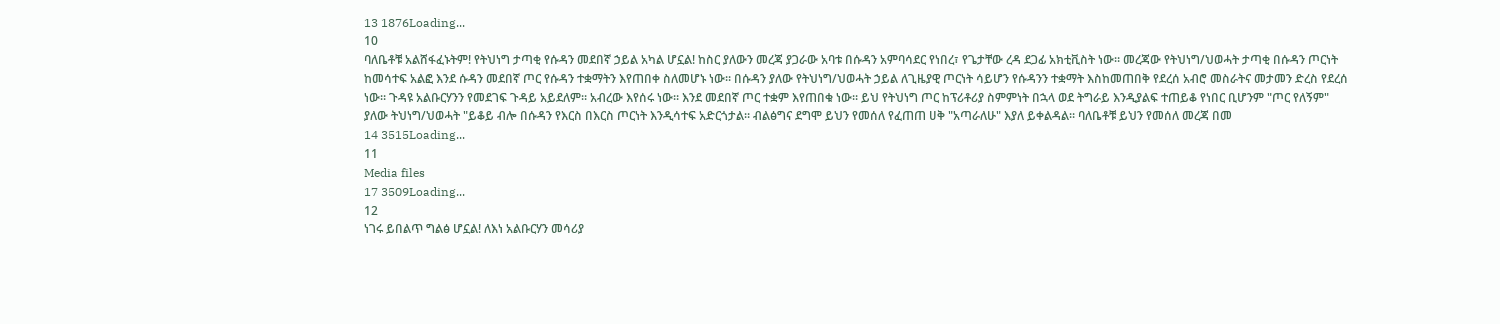13 1876Loading...
10
ባለቤቶቹ አልሸፋፈኑትም! የትህነግ ታጣቂ የሱዳን መደበኛ ኃይል አካል ሆኗል! ከስር ያለውን መረጃ ያጋራው አባቱ በሱዳን አምባሳደር የነበረ፣ የጌታቸው ረዳ ደጋፊ አክቲቪስት ነው። መረጃው የትህነግ/ህወሓት ታጣቂ በሱዳን ጦርነት ከመሳተፍ አልፎ እንደ ሱዳን መደበኛ ጦር የሱዳን ተቋማትን እየጠበቀ ስለመሆኑ ነው። በሱዳን ያለው የትህነግ/ህወሓት ኃይል ለጊዜያዊ ጦርነት ሳይሆን የሱዳንን ተቋማት እስከመጠበቅ የደረሰ አብሮ መስራትና መታመን ድረስ የደረሰ ነው። ጉዳዩ አልቡርሃንን የመደገፍ ጉዳይ አይደለም። አብረው እየሰሩ ነው። እንደ መደበኛ ጦር ተቋም እየጠበቁ ነው። ይህ የትህነግ ጦር ከፕሪቶሪያ ስምምነት በኋላ ወደ ትግራይ እንዲያልፍ ተጠይቆ የነበር ቢሆንም "ጦር የለኝም" ያለው ትህነግ/ህወሓት "ይቆይ ብሎ በሱዳን የእርስ በእርስ ጦርነት እንዲሳተፍ አድርጎታል። ብልፅግና ደግሞ ይህን የመሰለ የፈጠጠ ሀቅ "አጣራለሁ" እያለ ይቀልዳል። ባለቤቶቹ ይህን የመሰለ መረጃ በመ
14 3515Loading...
11
Media files
17 3509Loading...
12
ነገሩ ይበልጥ ግልፅ ሆኗል! ለእነ አልቡርሃን መሳሪያ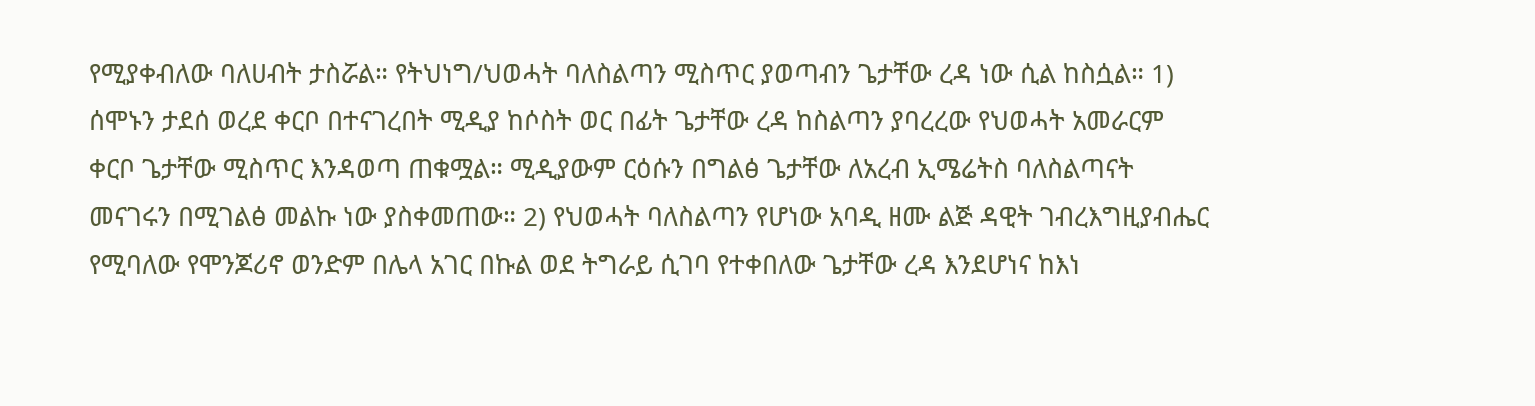የሚያቀብለው ባለሀብት ታስሯል። የትህነግ/ህወሓት ባለስልጣን ሚስጥር ያወጣብን ጌታቸው ረዳ ነው ሲል ከስሷል። 1) ሰሞኑን ታደሰ ወረደ ቀርቦ በተናገረበት ሚዲያ ከሶስት ወር በፊት ጌታቸው ረዳ ከስልጣን ያባረረው የህወሓት አመራርም ቀርቦ ጌታቸው ሚስጥር እንዳወጣ ጠቁሟል። ሚዲያውም ርዕሱን በግልፅ ጌታቸው ለአረብ ኢሜሬትስ ባለስልጣናት መናገሩን በሚገልፅ መልኩ ነው ያስቀመጠው። 2) የህወሓት ባለስልጣን የሆነው አባዲ ዘሙ ልጅ ዳዊት ገብረእግዚያብሔር የሚባለው የሞንጆሪኖ ወንድም በሌላ አገር በኩል ወደ ትግራይ ሲገባ የተቀበለው ጌታቸው ረዳ እንደሆነና ከእነ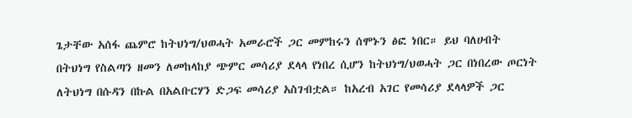ጌታቸው አሰፋ ጨምሮ ከትህነግ/ህወሓት አመራሮች ጋር መምከሩን ሰሞኑን ፅፎ ነበር። ይህ ባለሀብት በትህነግ የስልጣን ዘመን ለመከላከያ ጭምር መሳሪያ ደላላ የነበረ ሲሆን ከትህነግ/ህወሓት ጋር በነበረው ጦርነት ለትህነግ በሱዳን በኩል በአልቡርሃን ድጋፍ መሳሪያ አስገብቷል። ከአረብ አገር የመሳሪያ ደላላዎች ጋር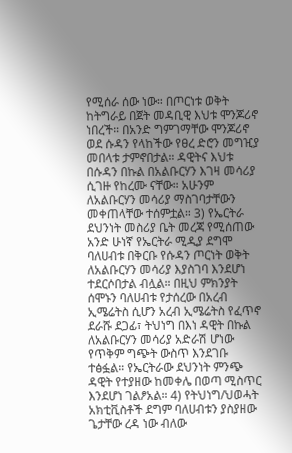የሚሰራ ሰው ነው። በጦርነቱ ወቅት ከትግራይ በጀት መዳቢዊ እህቱ ሞንጆሪኖ ነበረች። በአንድ ግምገማቸው ሞንጆሪኖ ወደ ሱዳን የላከችው የፀረ ድሮን መግዢያ መበላቱ ታምኖበታል። ዳዊትና እህቱ በሱዳን በኩል በአልቡርሃን እገዛ መሳሪያ ሲገዙ የከረሙ ናቸው። አሁንም ለአልቡርሃን መሳሪያ ማስገባታቸውን መቀጠላቸው ተሰምቷል። 3) የኤርትራ ደህንነት መስሪያ ቤት መረጃ የሚሰጠው አንድ ሁነኛ የኤርትራ ሚዲያ ደግሞ ባለሀብቱ በቅርቡ የሱዳን ጦርነት ወቅት ለአልቡርሃን መሳሪያ እያስገባ እንደሆነ ተደርሶበታል ብሏል። በዚህ ምክንያት ሰሞኑን ባለሀብቱ የታሰረው በአረብ ኢሜሬትስ ሲሆን አረብ ኢሜሬትስ የፈጥኖ ደራሹ ደጋፊ፣ ትህነግ በእነ ዳዊት በኩል ለአልቡርሃን መሳሪያ አድራሽ ሆነው የጥቅም ግጭት ውስጥ እንደገቡ ተፅፏል። የኤርትራው ደህንነት ምንጭ ዳዊት የተያዘው ከመቀሌ በወጣ ሚስጥር እንደሆነ ገልፆአል። 4) የትህነግ/ህወሓት አክቲቪስቶች ደግም ባለሀብቱን ያስያዘው ጌታቸው ረዳ ነው ብለው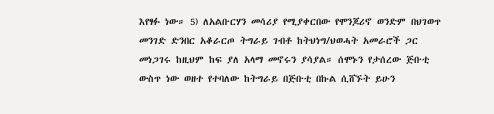እየፃፉ ነው። 5) ለአልቡርሃን መሳሪያ የሚያቀርበው የሞንጆሪኖ ወንድም በህገወጥ መንገድ ድንበር አቆራርጦ ትግራይ ገብቶ ከትህነግ/ህወሓት አመራሮች ጋር መነጋገሩ ከዚህም ከፍ ያለ አላማ መኖሩን ያሳያል። ሰሞኑን የታሰረው ጅቡቲ ውስጥ ነው ወዘተ የተባለው ከትግራይ በጅቡቲ በኩል ሲሸኙት ይሁን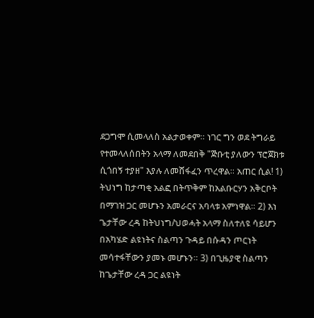ደጋግሞ ሲመላለስ አልታወቀም። ነገር ግን ወደ ትግራይ የተመላለሰበትን አላማ ለመደበቅ "ጅቡቲ ያለውን ፕሮጀክቱ ሲጎበኝ ተያዘ" እያሉ ለመሸፋፈን ጥረዋል። አጠር ሲል! 1) ትህነግ ከታጣቂ አልፎ በትጥቅም ከአልቡርሃን አቅርቦት በማገዝ ጋር መሆኑን አመራርና አባላቱ አምነዋል። 2) እነ ጌታቸው ረዳ ከትህነግ/ህወሓት አላማ ስለተለዩ ሳይሆን በአካሄድ ልዩነትና ስልጣን ጉዳይ በሱዳን ጦርነት መሳተፋቸውን ያመኑ መሆኑን። 3) በጊዜያዊ ስልጣን ከጌታቸው ረዳ ጋር ልዩነት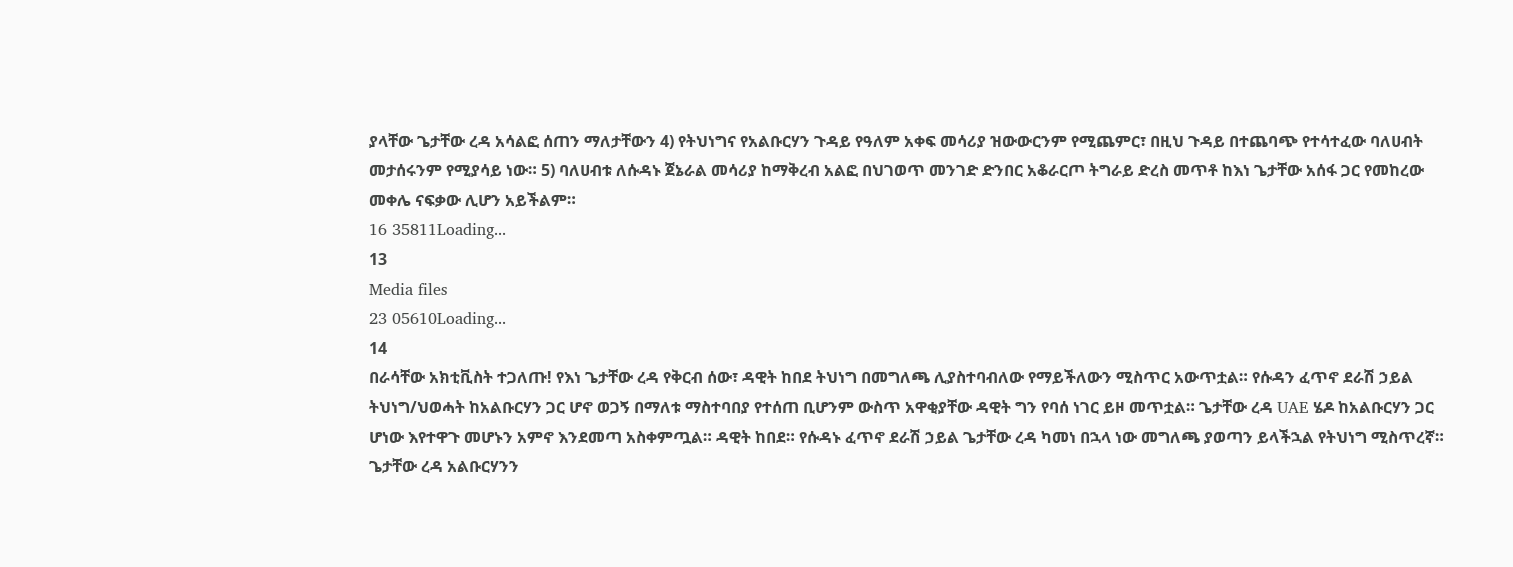ያላቸው ጌታቸው ረዳ አሳልፎ ሰጠን ማለታቸውን 4) የትህነግና የአልቡርሃን ጉዳይ የዓለም አቀፍ መሳሪያ ዝውውርንም የሚጨምር፣ በዚህ ጉዳይ በተጨባጭ የተሳተፈው ባለሀብት መታሰሩንም የሚያሳይ ነው። 5) ባለሀብቱ ለሱዳኑ ጀኔራል መሳሪያ ከማቅረብ አልፎ በህገወጥ መንገድ ድንበር አቆራርጦ ትግራይ ድረስ መጥቶ ከእነ ጌታቸው አሰፋ ጋር የመከረው መቀሌ ናፍቃው ሊሆን አይችልም።
16 35811Loading...
13
Media files
23 05610Loading...
14
በራሳቸው አክቲቪስት ተጋለጡ! የእነ ጌታቸው ረዳ የቅርብ ሰው፣ ዳዊት ከበደ ትህነግ በመግለጫ ሊያስተባብለው የማይችለውን ሚስጥር አውጥቷል። የሱዳን ፈጥኖ ደራሽ ኃይል ትህነግ/ህወሓት ከአልቡርሃን ጋር ሆኖ ወጋኝ በማለቱ ማስተባበያ የተሰጠ ቢሆንም ውስጥ አዋቂያቸው ዳዊት ግን የባሰ ነገር ይዞ መጥቷል። ጌታቸው ረዳ UAE ሄዶ ከአልቡርሃን ጋር ሆነው እየተዋጉ መሆኑን አምኖ እንደመጣ አስቀምጧል። ዳዊት ከበደ። የሱዳኑ ፈጥኖ ደራሽ ኃይል ጌታቸው ረዳ ካመነ በኋላ ነው መግለጫ ያወጣን ይላችኋል የትህነግ ሚስጥረኛ። ጌታቸው ረዳ አልቡርሃንን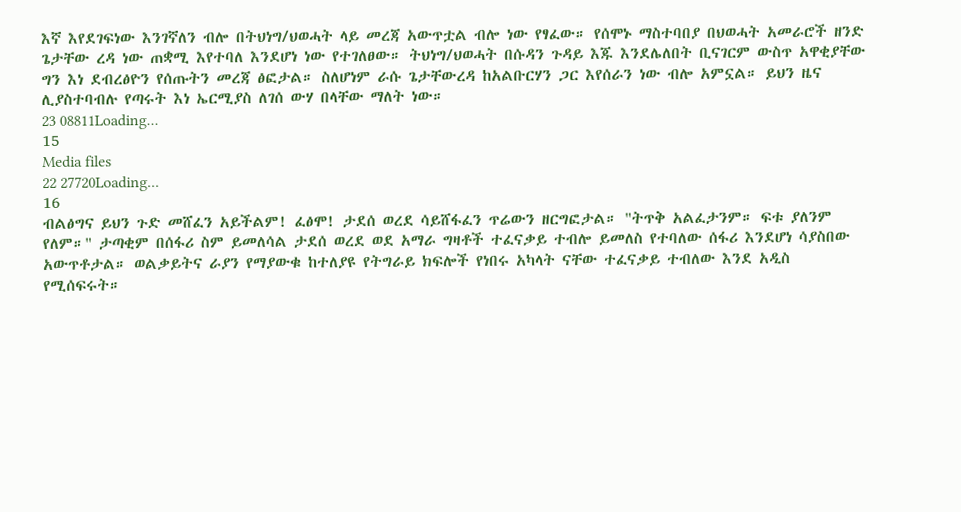እኛ እየደገፍነው እንገኛለን ብሎ በትህነግ/ህወሓት ላይ መረጃ አውጥቷል ብሎ ነው የፃፈው። የሰሞኑ ማስተባበያ በህወሓት አመራሮች ዘንድ ጌታቸው ረዳ ነው ጠቋሚ እየተባለ እንደሆነ ነው የተገለፀው። ትህነግ/ህወሓት በሱዳን ጉዳይ እጁ እንደሌለበት ቢናገርም ውስጥ አዋቂያቸው ግን እነ ደብረፅዮን የሰጡትን መረጃ ፅፎታል። ስለሆነም ራሱ ጌታቸውረዳ ከአልቡርሃን ጋር እየሰራን ነው ብሎ አምኗል። ይህን ዜና ሊያስተባብሉ የጣሩት እነ ኤርሚያስ ለገሰ ውሃ በላቸው ማለት ነው።
23 08811Loading...
15
Media files
22 27720Loading...
16
ብልፅግና ይህን ጉድ መሸፈን አይችልም! ፈፅሞ! ታደሰ ወረደ ሳይሸፋፈን ጥሬውን ዘርግፎታል። "ትጥቅ አልፈታንም። ፍቱ ያለንም የለም።" ታጣቂም በሰፋሪ ስም ይመለሳል ታደሰ ወረደ ወደ አማራ ግዛቶች ተፈናቃይ ተብሎ ይመለስ የተባለው ሰፋሪ እንደሆነ ሳያስበው አውጥቶታል። ወልቃይትና ራያን የማያውቁ ከተለያዩ የትግራይ ክፍሎች የነበሩ አካላት ናቸው ተፈናቃይ ተብለው እንደ አዲስ የሚሰፍሩት።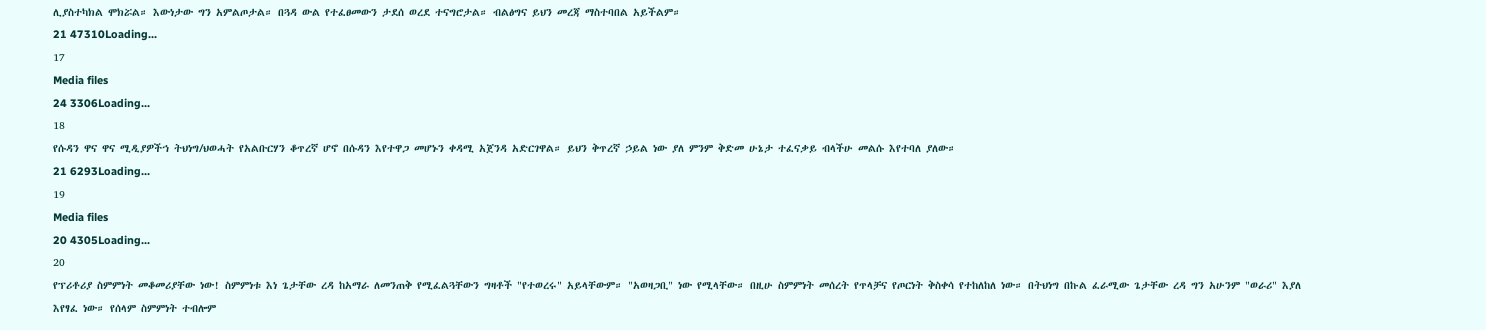ሊያስተካክል ሞክሯል። እውነታው ግን አምልጦታል። በጓዳ ውል የተፈፀመውን ታደሰ ወረደ ተናግሮታል። ብልፅግና ይህን መረጃ ማስተባበል አይችልም።
21 47310Loading...
17
Media files
24 3306Loading...
18
የሱዳን ዋና ዋና ሚዲያዎችኀ ትህነግ/ህወሓት የአልቡርሃን ቆጥረኛ ሆኖ በሱዳን እየተዋጋ መሆኑን ቀዳሚ አጀንዳ አድርገዋል። ይህን ቅጥረኛ ኃይል ነው ያለ ምንም ቅድመ ሁኔታ ተፈናቃይ ብላችሁ መልሱ እየተባለ ያለው።
21 6293Loading...
19
Media files
20 4305Loading...
20
የፕሪቶሪያ ስምምነት መቆመሪያቸው ነው! ስምምነቱ እነ ጌታቸው ረዳ ከአማራ ለመንጠቅ የሚፈልጓቸውን ግዛቶች "የተወረሩ" አይላቸውም። "አወዛጋቢ" ነው የሚላቸው። በዚሁ ስምምነት መሰረት የጥላቻና የጦርነት ቅስቀሳ የተከለከለ ነው። በትህነግ በኩል ፈራሚው ጌታቸው ረዳ ግን አሁንም "ወራሪ" እያለ እየፃፈ ነው። የሰላም ስምምነት ተብሎም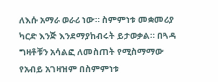ለእሱ አማራ ወራሪ ነው። ስምምነቱ መቋመሪያ ካርድ እንጅ እንደማያከብሩት ይታወቃል። በጓዳ ግዛቶቹን አሳልፎ ለመስጠት የሚስማማው የአብይ አገዛዝም በስምምነቱ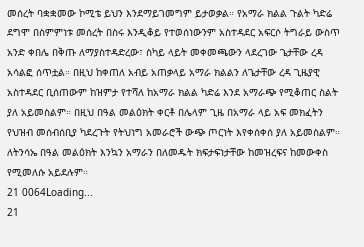መሰረት ባቋቋመው ኮሚቴ ይህን እንደማይገመግም ይታወቃል። የአማራ ክልል ጉልት ካድሬ ደግሞ በስምምነቱ መሰረት በስሩ እንዲቆይ የተወሰነውንም አስተዳደር አፍርሶ ትግራይ ውስጥ አንድ ቀበሌ በቅጡ ለማያስተዳድረው፣ ስካይ ላይት መቀመጫውን ላደረገው ጌታቸው ረዳ አሳልፎ ሰጥቷል። በዚህ ከቀጠለ አብይ አጠቃላይ አማራ ክልልን ለጌታቸው ረዳ ጊዜያዊ አስተዳደር ቢሰጠውም ከዝምታ የተሻለ ከአማራ ክልል ካድሬ እንደ አማራጭ የሚቆጠር ስልት ያለ አይመስልም። በዚህ በዓል መልዕክት ቀርቶ በሌላም ጊዜ በአማራ ላይ አፍ መክፈትን የህዝብ መሰብሰቢያ ካደረጉት የትህነግ አመራሮች ውጭ ጦርነት እየቀሰቀሰ ያለ አይመስልም። ለትንሳኤ በዓል መልዕክት እንኳን አማራን በለመዱት ክፍታፍነታቸው ከመዝረፍና ከመውቀስ የሚመለሱ አይደሉም።
21 0064Loading...
21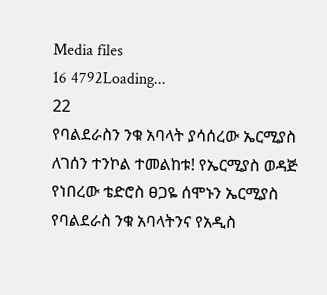Media files
16 4792Loading...
22
የባልደራስን ንቁ አባላት ያሳሰረው ኤርሚያስ ለገሰን ተንኮል ተመልከቱ! የኤርሚያስ ወዳጅ የነበረው ቴድሮስ ፀጋዬ ሰሞኑን ኤርሚያስ የባልደራስ ንቁ አባላትንና የአዲስ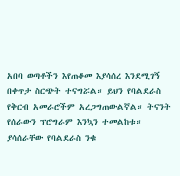አበባ ወጣቶችን እየጠቆመ እያሳሰረ እንደሚገኝ በቀጥታ ስርጭት ተናግሯል። ይህን የባልደራስ የቅርብ አመራሮችም አረጋግጠውልኛል። ትናንት የሰራውን ፕሮግራም እንኳን ተመልከቱ። ያሳሰራቸው የባልደራስ ንቁ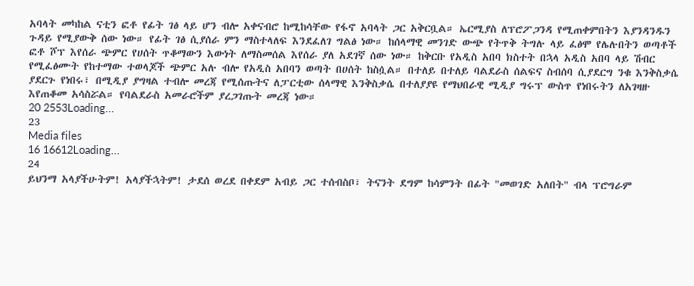አባላት መካከል ናቲን ፎቶ የፊት ገፅ ላይ ሆን ብሎ አቀናብሮ ከሚከሳቸው የፋኖ አባላት ጋር አቅርቧል። ኤርሚያስ ለፕሮፖጋንዳ የሚጠቀምበትን እያንዳንዱን ጉዳይ የሚያውቅ ሰው ነው። የፊት ገፅ ሲያሰራ ምን ማስተላለፍ እንደፈለገ ግልፅ ነው። ከሰላማዊ መንገድ ውጭ የትጥቅ ትግሉ ላይ ፈፅሞ የሌሉበትን ወጣቶች ፎቶ ሾፕ እየሰራ ጭምር የሀሰት ጥቆማውን እውነት ለማስመሰል እየሰራ ያለ አደገኛ ሰው ነው። ከቅርቡ የአዲስ አበባ ክስተት በኋላ አዲስ አበባ ላይ ሽብር የሚፈፅሙት የከተማው ተወላጆች ጭምር አሉ ብሎ የአዲስ አበባን ወጣት በሀሰት ከስሷል። በተለይ በተለይ ባልደራስ ሰልፍና ስብሰባ ሲያደርግ ንቁ እንቅስቃሴ ያደርጉ የነበሩ፣ በሚዲያ ያግዛል ተብሎ መረጃ የሚሰጡትና ለፓርቲው ሰላማዊ እንቅስቃሴ በተለያያዩ የማህበራዊ ሚዲያ ግሩፕ ውስጥ የነበሩትን ለአገዛዙ እየጠቆመ አሳስሯል። የባልደራስ አመራሮችም ያረጋገጡት መረጃ ነው።
20 2553Loading...
23
Media files
16 16612Loading...
24
ይህንማ አላያችሁትም! አላያችኋትም! ታደሰ ወረደ በቀደም አብይ ጋር ተሰብስቦ፣ ትናንት ደግም ከሳምንት በፊት "መወገድ አለበት" ብላ ፕሮግራም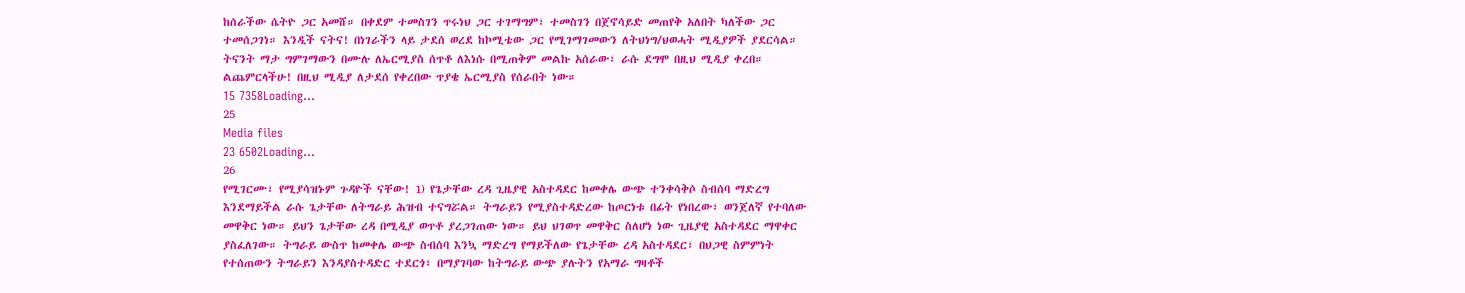ከሰራችው ሴትዮ ጋር አመሸ። በቀደም ተመስገን ጥሩነህ ጋር ተገማግም፣ ተመስገን በጀኖሳይድ መጠየቅ አለበት ካለችው ጋር ተመሰጋገነ። እንዲች ናትና! በነገራችን ላይ ታደሰ ወረደ ከኮሚቴው ጋር የሚገማገመውን ለትህነግ/ህወሓት ሚዲያዎች ያደርሳል። ትናንት ማታ ግምገማውን በሙሉ ለኤርሚያስ ሰጥቶ ለእነሱ በሚጠቅም መልኩ አሰራው፣ ራሱ ደግሞ በዚህ ሚዲያ ቀረበ። ልጨምርላችሁ! በዚህ ሚዲያ ለታደሰ የቀረበው ጥያቄ ኤርሚያስ የሰራበት ነው።
15 7358Loading...
25
Media files
23 6502Loading...
26
የሚገርሙ፣ የሚያሳዝኑም ጉዳዮች ናቸው! 1) የጌታቸው ረዳ ጊዜያዊ አስተዳደር ከመቀሌ ውጭ ተንቀሳቅሶ ስብሰባ ማድረግ እንደማይችል ራሱ ጌታቸው ለትግራይ ሕዝብ ተናግሯል። ትግራይን የሚያስተዳድረው ከጦርነቱ በፊት የነበረው፣ ወንጀለኛ የተባለው መዋቅር ነው። ይህን ጌታቸው ረዳ በሚዲያ ወጥቶ ያረጋገጠው ነው። ይህ ህገወጥ መዋቅር ስለሆነ ነው ጊዜያዊ አስተዳደር ማዋቀር ያስፈለገው። ትግራይ ውስጥ ከመቀሌ ውጭ ስብሰባ እንኳ ማድረግ የማይችለው የጌታቸው ረዳ አስተዳደር፣ በህጋዊ ስምምነት የተሰጠውን ትግራይን እንዳያስተዳድር ተደርጎ፣ በማያገባው ከትግራይ ውጭ ያሉትን የአማራ ግዛቶች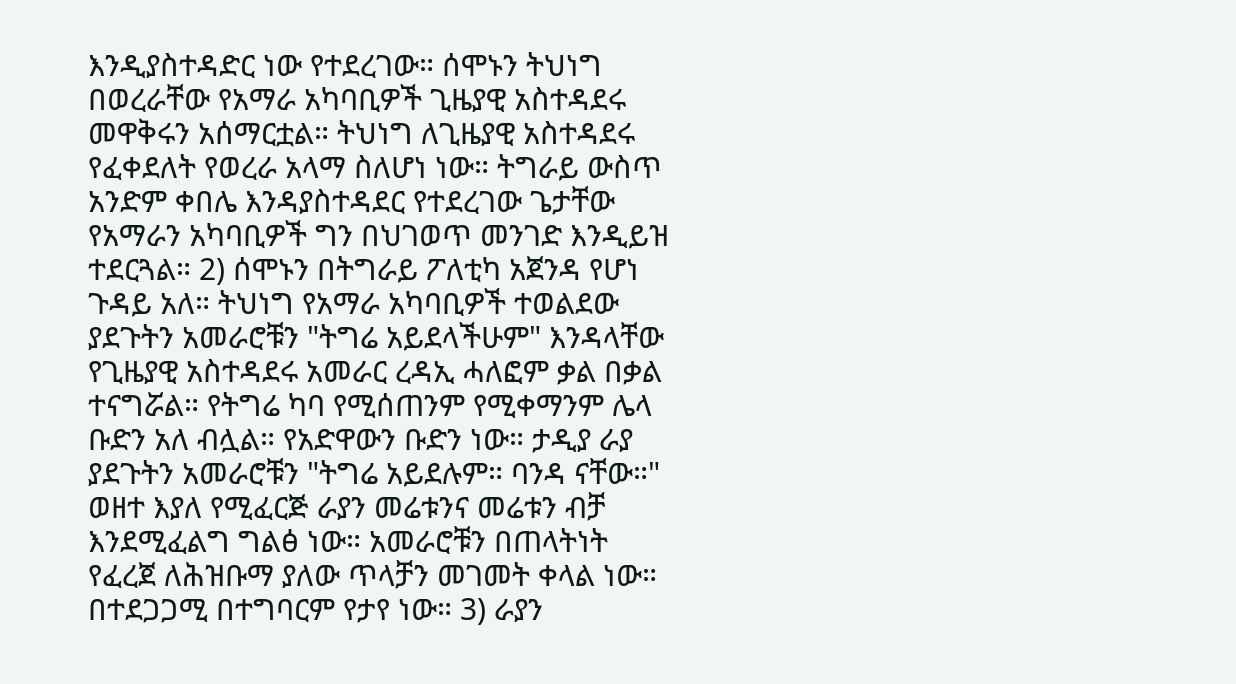እንዲያስተዳድር ነው የተደረገው። ሰሞኑን ትህነግ በወረራቸው የአማራ አካባቢዎች ጊዜያዊ አስተዳደሩ መዋቅሩን አሰማርቷል። ትህነግ ለጊዜያዊ አስተዳደሩ የፈቀደለት የወረራ አላማ ስለሆነ ነው። ትግራይ ውስጥ አንድም ቀበሌ እንዳያስተዳደር የተደረገው ጌታቸው የአማራን አካባቢዎች ግን በህገወጥ መንገድ እንዲይዝ ተደርጓል። 2) ሰሞኑን በትግራይ ፖለቲካ አጀንዳ የሆነ ጉዳይ አለ። ትህነግ የአማራ አካባቢዎች ተወልደው ያደጉትን አመራሮቹን "ትግሬ አይደላችሁም" እንዳላቸው የጊዜያዊ አስተዳደሩ አመራር ረዳኢ ሓለፎም ቃል በቃል ተናግሯል። የትግሬ ካባ የሚሰጠንም የሚቀማንም ሌላ ቡድን አለ ብሏል። የአድዋውን ቡድን ነው። ታዲያ ራያ ያደጉትን አመራሮቹን "ትግሬ አይደሉም። ባንዳ ናቸው።" ወዘተ እያለ የሚፈርጅ ራያን መሬቱንና መሬቱን ብቻ እንደሚፈልግ ግልፅ ነው። አመራሮቹን በጠላትነት የፈረጀ ለሕዝቡማ ያለው ጥላቻን መገመት ቀላል ነው። በተደጋጋሚ በተግባርም የታየ ነው። 3) ራያን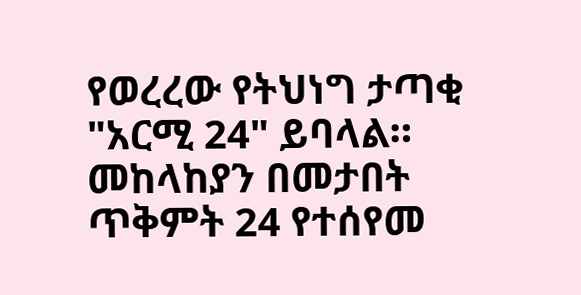የወረረው የትህነግ ታጣቂ "አርሚ 24" ይባላል። መከላከያን በመታበት ጥቅምት 24 የተሰየመ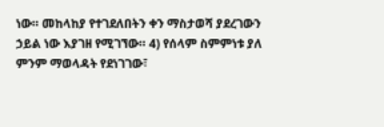ነው። መከላከያ የተገደለበትን ቀን ማስታወሻ ያደረገውን ኃይል ነው እያገዘ የሚገኘው። 4) የሰላም ስምምነቱ ያለ ምንም ማወላዳት የደነገገው፣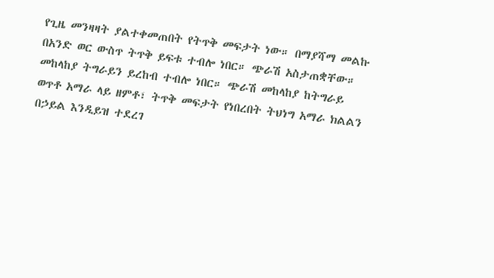የጊዜ መንዛዛት ያልተቀመጠበት የትጥቅ መፍታት ነው። በማያሻማ መልኩ በአንድ ወር ውስጥ ትጥቅ ይፍቱ ተብሎ ነበር። ጭራሽ አስታጠቋቸው። መከላከያ ትግራይን ይረከብ ተብሎ ነበር። ጭራሽ መከላከያ ከትግራይ ወጥቶ አማራ ላይ ዘምቶ፣ ትጥቅ መፍታት የነበረበት ትህነግ አማራ ክልልን በኃይል እንዲይዝ ተደረገ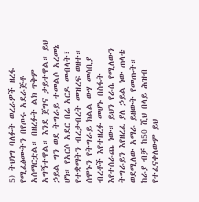5) ትህነግ ባለፉት ወረራዎች ዘረፋ የሚፈፅሙትን በየጦሩ አደራጅቶ አሰማርቷል። በዘረፉት ልክ ጥቅም አግኝተዋል። እንደ ጀግና ታይተዋል። ይህ ኃይል ግን ወደ ትግራይ ተመልሶ አረመኔ ሆነ። የአርሶ አደር በሬ አርዶ መብላት፣ የተቋማትን ብረታብረት መዝረፍ ወዘተ። ሰሞኑን የትግራይ ክልል ውሃ መሳቢያ ብረቶች እየተዘረፉ መሆኑ በስፋት እየተሰራጨ ነው። ይህን የራሴ የሚለውን ትግራይን እየዘረፈ ያለ ኃይል ነው ጠላቴ ወደሚለው አማራ ይዘውት የመጡት። ከራያ ብቻ ከ50 ሺህ በላይ ሕዝብ የተፈናቀለውም ይህ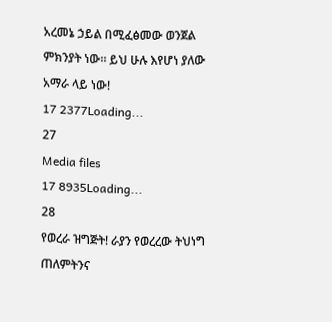አረመኔ ኃይል በሚፈፅመው ወንጀል ምክንያት ነው። ይህ ሁሉ እየሆነ ያለው አማራ ላይ ነው!
17 2377Loading...
27
Media files
17 8935Loading...
28
የወረራ ዝግጅት! ራያን የወረረው ትህነግ ጠለምትንና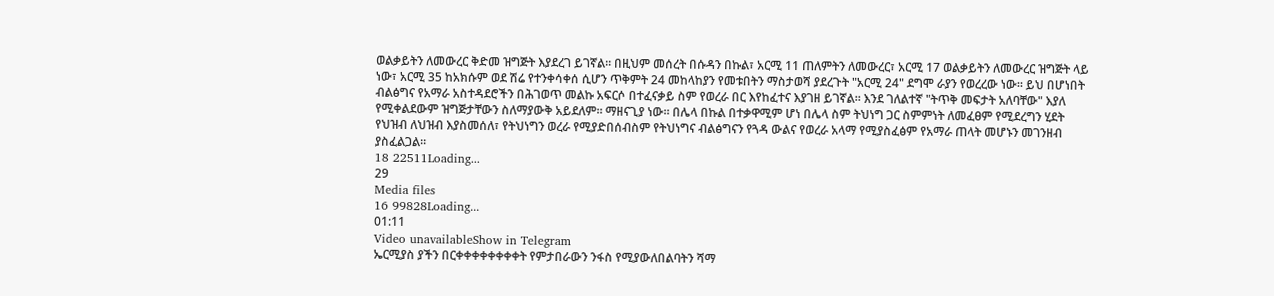ወልቃይትን ለመውረር ቅድመ ዝግጅት እያደረገ ይገኛል። በዚህም መሰረት በሱዳን በኩል፣ አርሚ 11 ጠለምትን ለመውረር፣ አርሚ 17 ወልቃይትን ለመውረር ዝግጅት ላይ ነው፣ አርሚ 35 ከአክሱም ወደ ሽሬ የተንቀሳቀሰ ሲሆን ጥቅምት 24 መከላከያን የመቱበትን ማስታወሻ ያደረጉት "አርሚ 24" ደግሞ ራያን የወረረው ነው። ይህ በሆነበት ብልፅግና የአማራ አስተዳደሮችን በሕገወጥ መልኩ አፍርሶ በተፈናቃይ ስም የወረራ በር እየከፈተና እያገዘ ይገኛል። እንደ ገለልተኛ "ትጥቅ መፍታት አለባቸው" እያለ የሚቀልደውም ዝግጅታቸውን ስለማያውቅ አይደለም። ማዘናጊያ ነው። በሌላ በኩል በተቃዋሚም ሆነ በሌላ ስም ትህነግ ጋር ስምምነት ለመፈፀም የሚደረግን ሂደት የህዝብ ለህዝብ እያስመሰለ፣ የትህነግን ወረራ የሚያድበሰብስም የትህነግና ብልፅግናን የጓዳ ውልና የወረራ አላማ የሚያስፈፅም የአማራ ጠላት መሆኑን መገንዘብ ያስፈልጋል።
18 22511Loading...
29
Media files
16 99828Loading...
01:11
Video unavailableShow in Telegram
ኤርሚያስ ያችን በርቀቀቀቀቀቀቀቀት የምታበራውን ንፋስ የሚያውለበልባትን ሻማ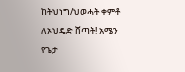ከትህነግ/ህወሓት ቀምቶ ለኦህዴድ ሸጣት! አሜን የጌታ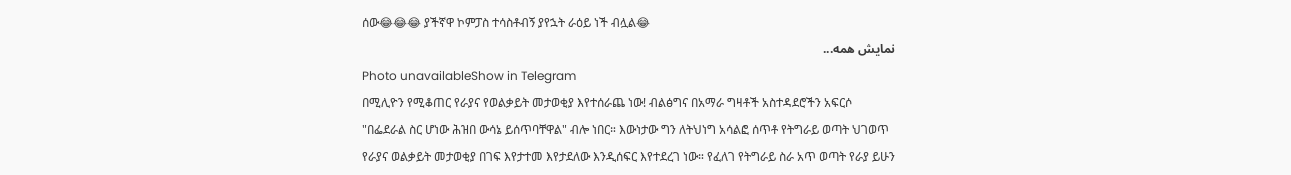ሰው😂😂😂 ያችኛዋ ኮምፓስ ተሳስቶብኝ ያየኋት ራዕይ ነች ብሏል😂
نمایش همه...
Photo unavailableShow in Telegram
በሚሊዮን የሚቆጠር የራያና የወልቃይት መታወቂያ እየተሰራጨ ነው! ብልፅግና በአማራ ግዛቶች አስተዳደሮችን አፍርሶ "በፌደራል ስር ሆነው ሕዝበ ውሳኔ ይሰጥባቸዋል" ብሎ ነበር። እውነታው ግን ለትህነግ አሳልፎ ሰጥቶ የትግራይ ወጣት ህገወጥ የራያና ወልቃይት መታወቂያ በገፍ እየታተመ እየታደለው እንዲሰፍር እየተደረገ ነው። የፈለገ የትግራይ ስራ አጥ ወጣት የራያ ይሁን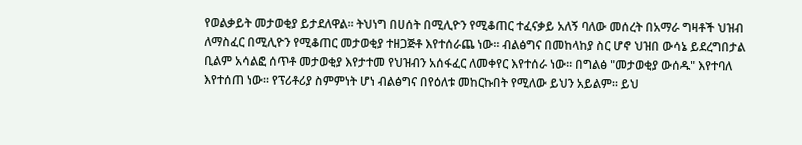የወልቃይት መታወቂያ ይታደለዋል። ትህነግ በሀሰት በሚሊዮን የሚቆጠር ተፈናቃይ አለኝ ባለው መሰረት በአማራ ግዛቶች ህዝብ ለማስፈር በሚሊዮን የሚቆጠር መታወቂያ ተዘጋጅቶ እየተሰራጨ ነው። ብልፅግና በመከላከያ ስር ሆኖ ህዝበ ውሳኔ ይደረግበታል ቢልም አሳልፎ ሰጥቶ መታወቂያ እየታተመ የህዝብን አሰፋፈር ለመቀየር እየተሰራ ነው። በግልፅ "መታወቂያ ውሰዱ" እየተባለ እየተሰጠ ነው። የፕሪቶሪያ ስምምነት ሆነ ብልፅግና በየዕለቱ መከርኩበት የሚለው ይህን አይልም። ይህ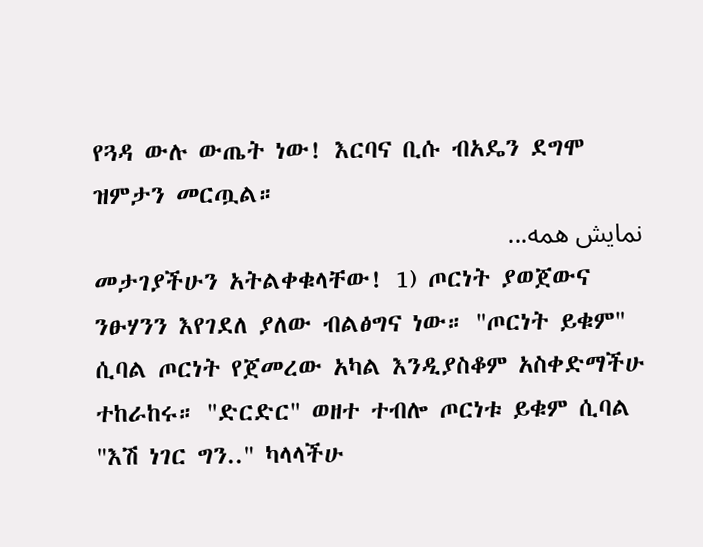የጓዳ ውሉ ውጤት ነው! እርባና ቢሱ ብአዴን ደግሞ ዝምታን መርጧል።
نمایش همه...
መታገያችሁን አትልቀቁላቸው! 1) ጦርነት ያወጀውና ንፁሃንን እየገደለ ያለው ብልፅግና ነው። "ጦርነት ይቁም" ሲባል ጦርነት የጀመረው አካል እንዲያስቆም አስቀድማችሁ ተከራከሩ። "ድርድር" ወዘተ ተብሎ ጦርነቱ ይቁም ሲባል "እሽ ነገር ግን.." ካላላችሁ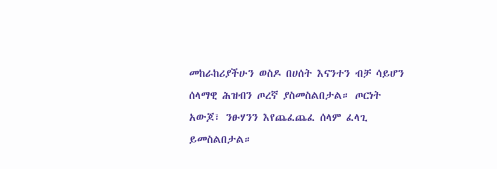መከራከሪያችሁን ወስዶ በሀሰት እናንተን ብቻ ሳይሆን ሰላማዊ ሕዝብን ጦረኛ ያስመስልበታል። ጦርነት አውጆ፣ ንፁሃንን እየጨፈጨፈ ሰላም ፈላጊ ይመስልበታል።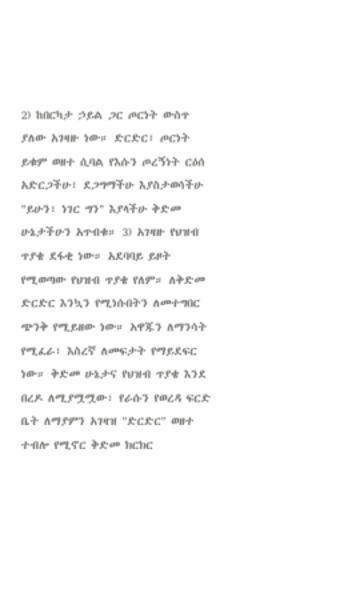2) ከበርካታ ኃይል ጋር ጦርነት ውስጥ ያለው አገዛዙ ነው። ድርድር፣ ጦርነት ይቁም ወዘተ ሲባል የእሱን ጦረኝነት ርዕሰ አድርጋችሁ፣ ደጋግማችሁ እያስታወሳችሁ "ይሁን፣ ነገር ግን" እያላችሁ ቅድመ ሁኔታችሁን አጥብቁ። 3) አገዛዙ የህዝብ ጥያቄ ደፋቂ ነው። አደባባይ ይዞት የሚወጣው የህዝብ ጥያቄ የለም። ለቅድመ ድርድር እንኳን የሚነሱበትን ለመተግበር ጭንቅ የሚይዘው ነው። አዋጁን ለማንሳት የሚፈራ፣ እስረኛ ለመፍታት የማይደፍር ነው። ቅድመ ሁኔታና የህዝብ ጥያቄ እንደ በረዶ ለሚያሟሟው፣ የራሱን የወረዳ ፍርድ ቤት ለማያምን አገዛዝ "ድርድር" ወዘተ ተብሎ የሚኖር ቅድመ ክርክር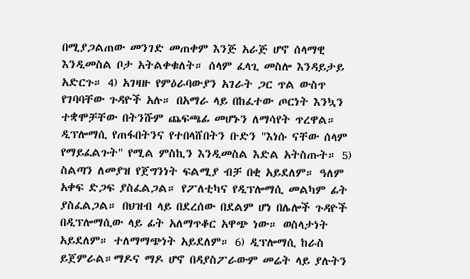በሚያጋልጠው መንገድ መጠቀም እንጅ አራጅ ሆኖ ሰላማዊ እንዲመስል ቦታ አትልቀቁለት። ሰላም ፈላጊ መስሎ እንዳይታይ አድርጉ። 4) አገዛዙ የምዕራባውያን አገራት ጋር ጥል ውስጥ የገባባቸው ጉዳዮች አሉ። በአማራ ላይ በከፈተው ጦርነት እንኳን ተቋሞቻቸው በትንሹም ጨፍጫፊ መሆኑን ለማሳየት ጥረዋል። ዲፕሎማሲ የጠፋበትንና የተበላሸበትን ቡድን "እነሱ ናቸው ሰላም የማይፈልጉት" የሚል ምስኪን እንዲመስል እድል አትስጡት። 5) ስልጣን ለመያዝ የጀግንነት ፍልሚያ ብቻ በቂ አይደለም። ዓለም አቀፍ ድጋፍ ያስፈልጋል። የፖለቲካና የዲፕሎማሲ መልካም ፊት ያስፈልጋል። በህዝብ ላይ በደረሰው በደልም ሆነ በሌሎች ጉዳዮች በዲፕሎማሲው ላይ ፊት አለማጥቆር አዋጭ ነው። ወስላታነት አይደለም። ተለማማጭነት አይደለም። 6) ዲፕሎማሲ ከራስ ይጀምራል።ማዶና ማዶ ሆኖ በዳያስፖራውም መሬት ላይ ያሉትን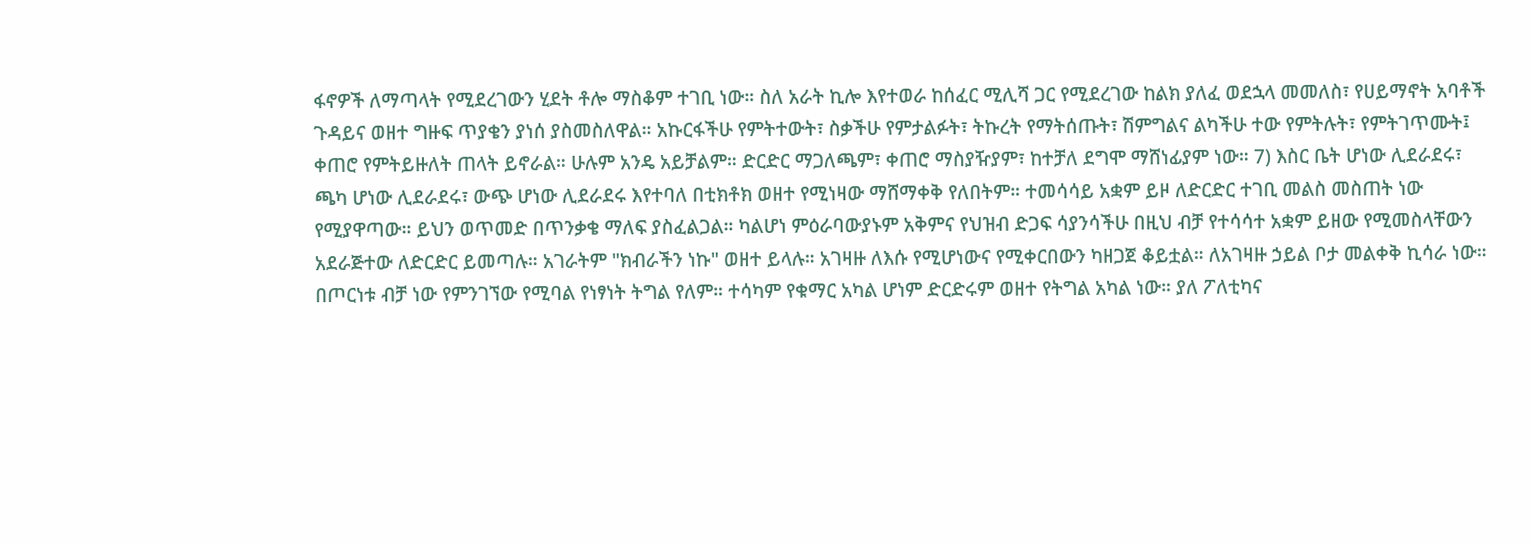ፋኖዎች ለማጣላት የሚደረገውን ሂደት ቶሎ ማስቆም ተገቢ ነው። ስለ አራት ኪሎ እየተወራ ከሰፈር ሚሊሻ ጋር የሚደረገው ከልክ ያለፈ ወደኋላ መመለስ፣ የሀይማኖት አባቶች ጉዳይና ወዘተ ግዙፍ ጥያቄን ያነሰ ያስመስለዋል። አኩርፋችሁ የምትተውት፣ ስቃችሁ የምታልፉት፣ ትኩረት የማትሰጡት፣ ሽምግልና ልካችሁ ተው የምትሉት፣ የምትገጥሙት፤ ቀጠሮ የምትይዙለት ጠላት ይኖራል። ሁሉም አንዴ አይቻልም። ድርድር ማጋለጫም፣ ቀጠሮ ማስያዥያም፣ ከተቻለ ደግሞ ማሸነፊያም ነው። 7) እስር ቤት ሆነው ሊደራደሩ፣ ጫካ ሆነው ሊደራደሩ፣ ውጭ ሆነው ሊደራደሩ እየተባለ በቲክቶክ ወዘተ የሚነዛው ማሸማቀቅ የለበትም። ተመሳሳይ አቋም ይዞ ለድርድር ተገቢ መልስ መስጠት ነው የሚያዋጣው። ይህን ወጥመድ በጥንቃቄ ማለፍ ያስፈልጋል። ካልሆነ ምዕራባውያኑም አቅምና የህዝብ ድጋፍ ሳያንሳችሁ በዚህ ብቻ የተሳሳተ አቋም ይዘው የሚመስላቸውን አደራጅተው ለድርድር ይመጣሉ። አገራትም "ክብራችን ነኩ" ወዘተ ይላሉ። አገዛዙ ለእሱ የሚሆነውና የሚቀርበውን ካዘጋጀ ቆይቷል። ለአገዛዙ ኃይል ቦታ መልቀቅ ኪሳራ ነው። በጦርነቱ ብቻ ነው የምንገኘው የሚባል የነፃነት ትግል የለም። ተሳካም የቁማር አካል ሆነም ድርድሩም ወዘተ የትግል አካል ነው። ያለ ፖለቲካና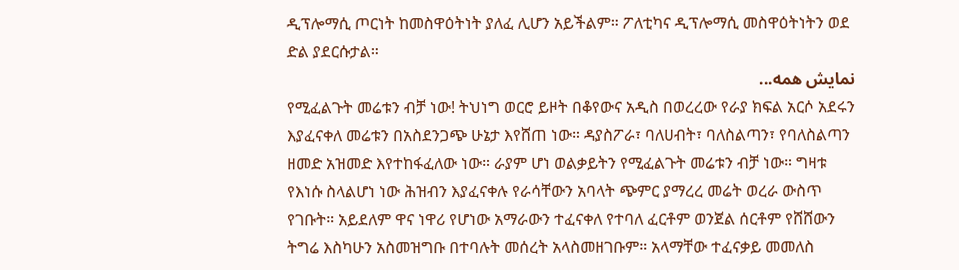ዲፕሎማሲ ጦርነት ከመስዋዕትነት ያለፈ ሊሆን አይችልም። ፖለቲካና ዲፕሎማሲ መስዋዕትነትን ወደ ድል ያደርሱታል።
نمایش همه...
የሚፈልጉት መሬቱን ብቻ ነው! ትህነግ ወርሮ ይዞት በቆየውና አዲስ በወረረው የራያ ክፍል አርሶ አደሩን እያፈናቀለ መሬቱን በአስደንጋጭ ሁኔታ እየሸጠ ነው። ዳያስፖራ፣ ባለሀብት፣ ባለስልጣን፣ የባለስልጣን ዘመድ አዝመድ እየተከፋፈለው ነው። ራያም ሆነ ወልቃይትን የሚፈልጉት መሬቱን ብቻ ነው። ግዛቱ የእነሱ ስላልሆነ ነው ሕዝብን እያፈናቀሉ የራሳቸውን አባላት ጭምር ያማረረ መሬት ወረራ ውስጥ የገቡት። አይደለም ዋና ነዋሪ የሆነው አማራውን ተፈናቀለ የተባለ ፈርቶም ወንጀል ሰርቶም የሸሸውን ትግሬ እስካሁን አስመዝግቡ በተባሉት መሰረት አላስመዘገቡም። አላማቸው ተፈናቃይ መመለስ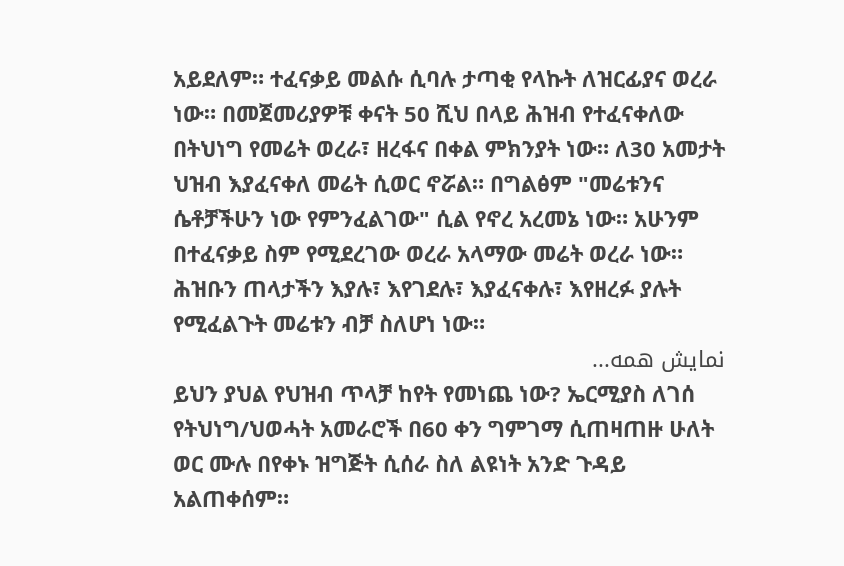አይደለም። ተፈናቃይ መልሱ ሲባሉ ታጣቂ የላኩት ለዝርፊያና ወረራ ነው። በመጀመሪያዎቹ ቀናት 50 ሺህ በላይ ሕዝብ የተፈናቀለው በትህነግ የመሬት ወረራ፣ ዘረፋና በቀል ምክንያት ነው። ለ30 አመታት ህዝብ እያፈናቀለ መሬት ሲወር ኖሯል። በግልፅም "መሬቱንና ሴቶቻችሁን ነው የምንፈልገው" ሲል የኖረ አረመኔ ነው። አሁንም በተፈናቃይ ስም የሚደረገው ወረራ አላማው መሬት ወረራ ነው። ሕዝቡን ጠላታችን እያሉ፣ እየገደሉ፣ እያፈናቀሉ፣ እየዘረፉ ያሉት የሚፈልጉት መሬቱን ብቻ ስለሆነ ነው።
نمایش همه...
ይህን ያህል የህዝብ ጥላቻ ከየት የመነጨ ነው? ኤርሚያስ ለገሰ የትህነግ/ህወሓት አመራሮች በ60 ቀን ግምገማ ሲጠዛጠዙ ሁለት ወር ሙሉ በየቀኑ ዝግጅት ሲሰራ ስለ ልዩነት አንድ ጉዳይ አልጠቀሰም።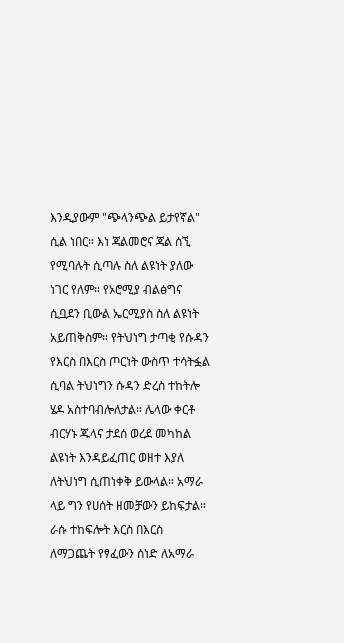እንዲያውም "ጭላንጭል ይታየኛል" ሲል ነበር። እነ ጃልመሮና ጃል ሰኚ የሚባሉት ሲጣሉ ስለ ልዩነት ያለው ነገር የለም። የኦሮሚያ ብልፅግና ሲቧደን ቢውል ኤርሚያስ ስለ ልዩነት አይጠቅስም። የትህነግ ታጣቂ የሱዳን የእርስ በእርስ ጦርነት ውስጥ ተሳትፏል ሲባል ትህነግን ሱዳን ድረስ ተከትሎ ሄዶ አስተባብሎለታል። ሌላው ቀርቶ ብርሃኑ ጁላና ታደሰ ወረደ መካከል ልዩነት እንዳይፈጠር ወዘተ እያለ ለትህነግ ሲጠነቀቅ ይውላል። አማራ ላይ ግን የሀሰት ዘመቻውን ይከፍታል። ራሱ ተከፍሎት እርስ በእርስ ለማጋጨት የፃፈውን ሰነድ ለአማራ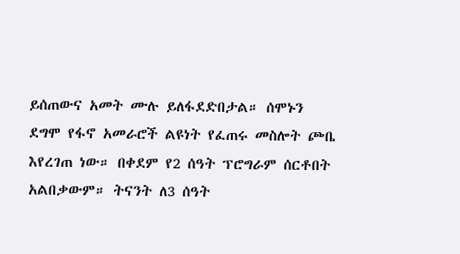ይሰጠውና አመት ሙሉ ይለፋደድበታል። ሰሞኑን ደግሞ የፋኖ አመራሮች ልዩነት የፈጠሩ መስሎት ጮቤ እየረገጠ ነው። በቀደም የ2 ሰዓት ፕሮግራም ሰርቶበት አልበቃውም። ትናንት ለ3 ሰዓት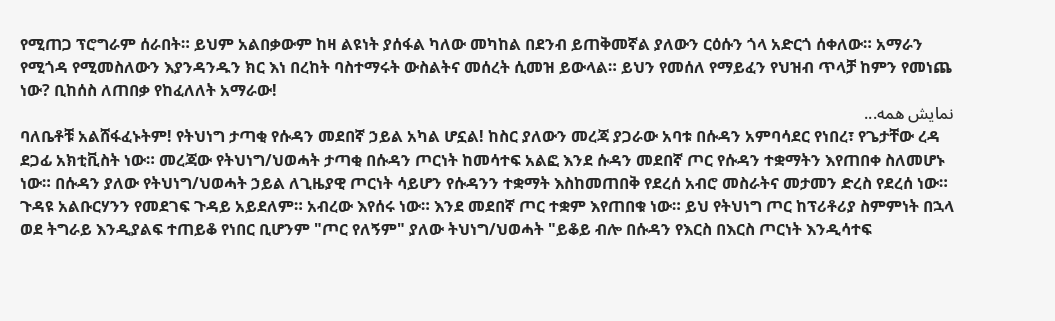የሚጠጋ ፕሮግራም ሰራበት። ይህም አልበቃውም ከዛ ልዩነት ያሰፋል ካለው መካከል በደንብ ይጠቅመኛል ያለውን ርዕሱን ጎላ አድርጎ ሰቀለው። አማራን የሚጎዳ የሚመስለውን እያንዳንዱን ክር እነ በረከት ባስተማሩት ውስልትና መሰረት ሲመዝ ይውላል። ይህን የመሰለ የማይፈን የህዝብ ጥላቻ ከምን የመነጨ ነው? ቢከሰስ ለጠበቃ የከፈለለት አማራው!
نمایش همه...
ባለቤቶቹ አልሸፋፈኑትም! የትህነግ ታጣቂ የሱዳን መደበኛ ኃይል አካል ሆኗል! ከስር ያለውን መረጃ ያጋራው አባቱ በሱዳን አምባሳደር የነበረ፣ የጌታቸው ረዳ ደጋፊ አክቲቪስት ነው። መረጃው የትህነግ/ህወሓት ታጣቂ በሱዳን ጦርነት ከመሳተፍ አልፎ እንደ ሱዳን መደበኛ ጦር የሱዳን ተቋማትን እየጠበቀ ስለመሆኑ ነው። በሱዳን ያለው የትህነግ/ህወሓት ኃይል ለጊዜያዊ ጦርነት ሳይሆን የሱዳንን ተቋማት እስከመጠበቅ የደረሰ አብሮ መስራትና መታመን ድረስ የደረሰ ነው። ጉዳዩ አልቡርሃንን የመደገፍ ጉዳይ አይደለም። አብረው እየሰሩ ነው። እንደ መደበኛ ጦር ተቋም እየጠበቁ ነው። ይህ የትህነግ ጦር ከፕሪቶሪያ ስምምነት በኋላ ወደ ትግራይ እንዲያልፍ ተጠይቆ የነበር ቢሆንም "ጦር የለኝም" ያለው ትህነግ/ህወሓት "ይቆይ ብሎ በሱዳን የእርስ በእርስ ጦርነት እንዲሳተፍ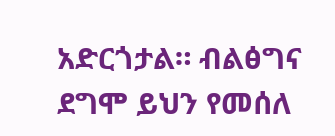አድርጎታል። ብልፅግና ደግሞ ይህን የመሰለ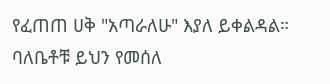የፈጠጠ ሀቅ "አጣራለሁ" እያለ ይቀልዳል። ባለቤቶቹ ይህን የመሰለ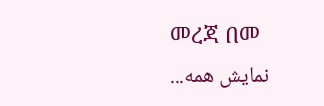መረጃ በመ
نمایش همه...